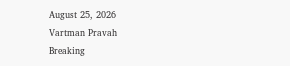August 25, 2026
Vartman Pravah
Breaking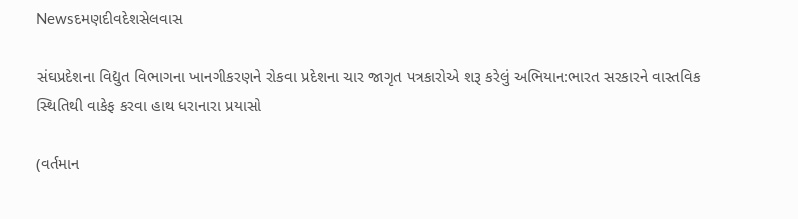Newsદમણદીવદેશસેલવાસ

સંઘપ્રદેશના વિદ્યુત વિભાગના ખાનગીકરણને રોકવા પ્રદેશના ચાર જાગૃત પત્રકારોએ શરૂ કરેલું અભિયાન:ભારત સરકારને વાસ્‍તવિક સ્‍થિતિથી વાકેફ કરવા હાથ ધરાનારા પ્રયાસો

(વર્તમાન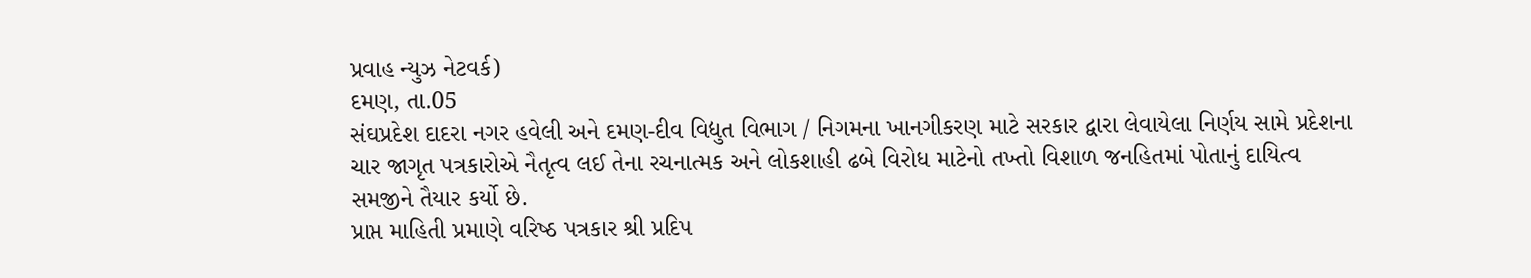પ્રવાહ ન્‍યુઝ નેટવર્ક)
દમણ, તા.05
સંઘપ્રદેશ દાદરા નગર હવેલી અને દમણ-દીવ વિદ્યુત વિભાગ / નિગમના ખાનગીકરણ માટે સરકાર દ્વારા લેવાયેલા નિર્ણય સામે પ્રદેશના ચાર જાગૃત પત્રકારોએ નૈતૃત્‍વ લઈ તેના રચનાત્‍મક અને લોકશાહી ઢબે વિરોધ માટેનો તખ્‍તો વિશાળ જનહિતમાં પોતાનું દાયિત્‍વ સમજીને તૈયાર કર્યો છે.
પ્રાપ્ત માહિતી પ્રમાણે વરિષ્‍ઠ પત્રકાર શ્રી પ્રદિપ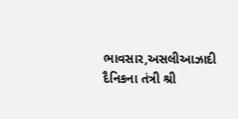ભાવસાર,અસલીઆઝાદી દૈનિકના તંત્રી શ્રી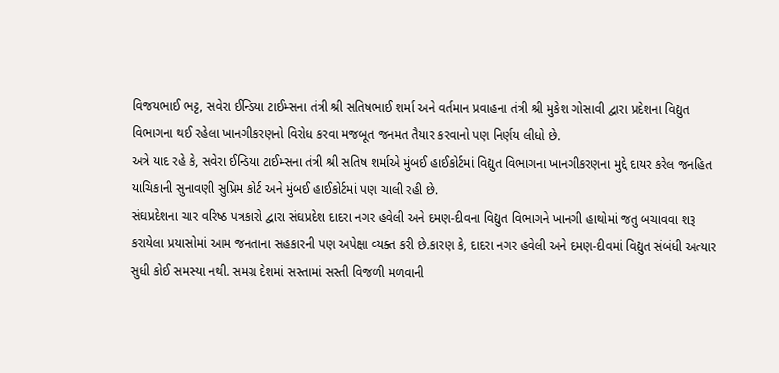વિજયભાઈ ભટ્ટ, સવેરા ઈન્‍ડિયા ટાઈમ્‍સના તંત્રી શ્રી સતિષભાઈ શર્મા અને વર્તમાન પ્રવાહના તંત્રી શ્રી મુકેશ ગોસાવી દ્વારા પ્રદેશના વિદ્યુત વિભાગના થઈ રહેલા ખાનગીકરણનો વિરોધ કરવા મજબૂત જનમત તૈયાર કરવાનો પણ નિર્ણય લીધો છે.
અત્રે યાદ રહે કે, સવેરા ઈન્‍ડિયા ટાઈમ્‍સના તંત્રી શ્રી સતિષ શર્માએ મુંબઈ હાઈકોર્ટમાં વિદ્યુત વિભાગના ખાનગીકરણના મુદ્દે દાયર કરેલ જનહિત યાચિકાની સુનાવણી સુપ્રિમ કોર્ટ અને મુંબઈ હાઈકોર્ટમાં પણ ચાલી રહી છે.
સંઘપ્રદેશના ચાર વરિષ્‍ઠ પત્રકારો દ્વારા સંઘપ્રદેશ દાદરા નગર હવેલી અને દમણ-દીવના વિદ્યુત વિભાગને ખાનગી હાથોમાં જતુ બચાવવા શરૂ કરાયેલા પ્રયાસોમાં આમ જનતાના સહકારની પણ અપેક્ષા વ્‍યક્‍ત કરી છે.કારણ કે, દાદરા નગર હવેલી અને દમણ-દીવમાં વિદ્યુત સંબંધી અત્‍યાર સુધી કોઈ સમસ્‍યા નથી. સમગ્ર દેશમાં સસ્‍તામાં સસ્‍તી વિજળી મળવાની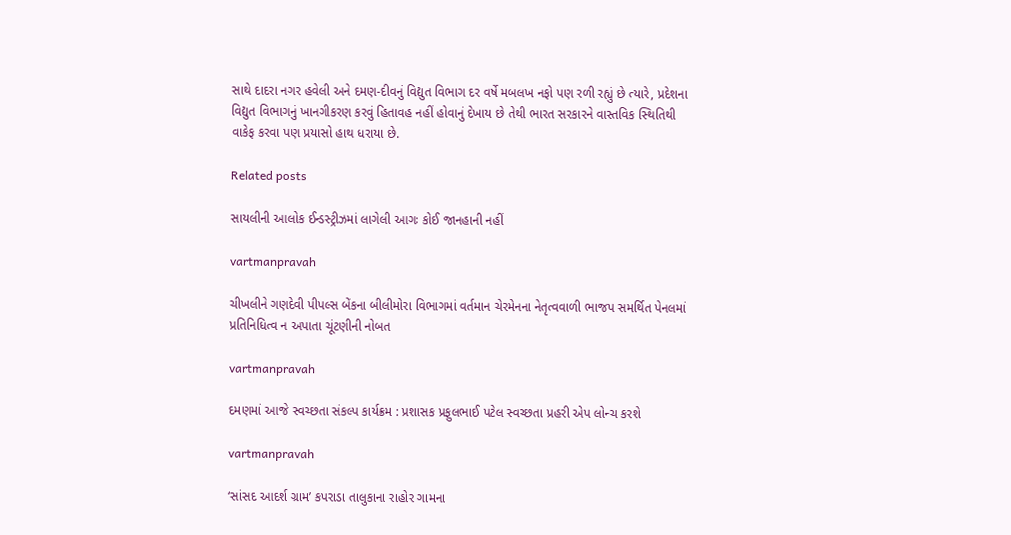સાથે દાદરા નગર હવેલી અને દમણ-દીવનું વિદ્યુત વિભાગ દર વર્ષે મબલખ નફો પણ રળી રહ્યું છે ત્‍યારે, પ્રદેશના વિદ્યુત વિભાગનું ખાનગીકરણ કરવું હિતાવહ નહીં હોવાનું દેખાય છે તેથી ભારત સરકારને વાસ્‍તવિક સ્‍થિતિથી વાકેફ કરવા પણ પ્રયાસો હાથ ધરાયા છે.

Related posts

સાયલીની આલોક ઈન્‍ડસ્‍ટ્રીઝમાં લાગેલી આગઃ કોઈ જાનહાની નહીં

vartmanpravah

ચીખલીને ગણદેવી પીપલ્‍સ બેંકના બીલીમોરા વિભાગમાં વર્તમાન ચેરમેનના નેતૃત્‍વવાળી ભાજપ સમર્થિત પેનલમાં પ્રતિનિધિત્‍વ ન અપાતા ચૂંટણીની નોબત

vartmanpravah

દમણમાં આજે સ્‍વચ્‍છતા સંકલ્‍પ કાર્યક્રમ : પ્રશાસક પ્રફુલભાઈ પટેલ સ્‍વચ્‍છતા પ્રહરી એપ લોન્‍ચ કરશે

vartmanpravah

‘સાંસદ આદર્શ ગ્રામ’ કપરાડા તાલુકાના રાહોર ગામના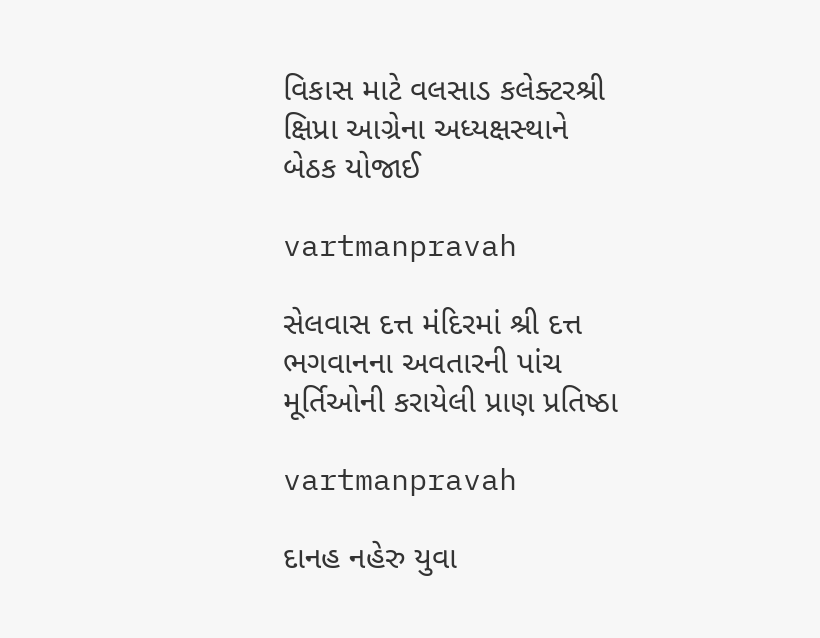વિકાસ માટે વલસાડ કલેક્‍ટરશ્રી ક્ષિપ્રા આગ્રેના અધ્‍યક્ષસ્‍થાને બેઠક યોજાઈ

vartmanpravah

સેલવાસ દત્ત મંદિરમાં શ્રી દત્ત ભગવાનના અવતારની પાંચ મૂર્તિઓની કરાયેલી પ્રાણ પ્રતિષ્ઠા

vartmanpravah

દાનહ નહેરુ યુવા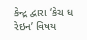કેન્‍દ્ર દ્વારા ‘કેચ ધ રેઇન’ વિષય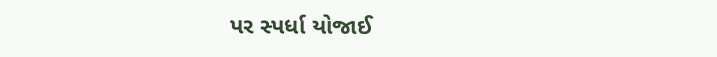પર સ્‍પર્ધા યોજાઈ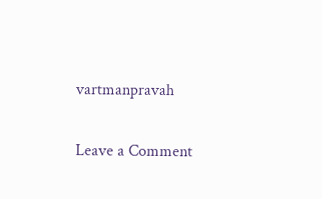vartmanpravah

Leave a Comment